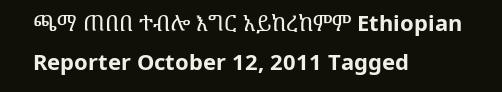ጫማ ጠበበ ተብሎ እግር አይከረከምም Ethiopian Reporter October 12, 2011 Tagged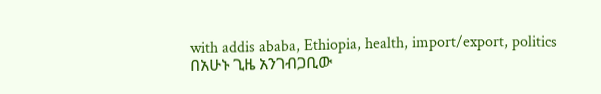with addis ababa, Ethiopia, health, import/export, politics በአሁኑ ጊዜ አንገብጋቢው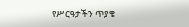የሥርዓታችን ጥያቄ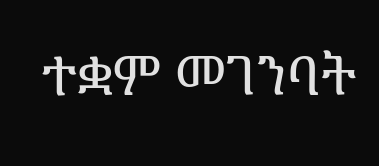ተቋም መገንባት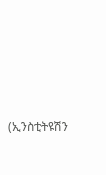(ኢንስቲትዩሽን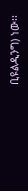ቢዩልዲንግ) ነው፡፡